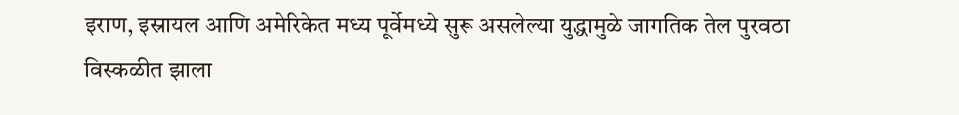इराण, इस्रायल आणि अमेरिकेत मध्य पूर्वेमध्ये सुरू असलेल्या युद्धामुळे जागतिक तेल पुरवठा विस्कळीत झाला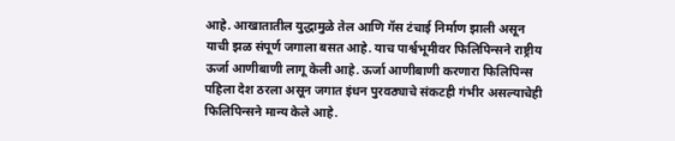आहे. आखातातील युद्धामुळे तेल आणि गॅस टंचाई निर्माण झाली असून याची झळ संपूर्ण जगाला बसत आहे. याच पार्श्वभूमीवर फिलिपिन्सने राष्ट्रीय ऊर्जा आणीबाणी लागू केली आहे. ऊर्जा आणीबाणी करणारा फिलिपिन्स पहिला देश ठरला असून जगात इंधन पुरवठ्याचे संकटही गंभीर असल्याचेही फिलिपिन्सने मान्य केले आहे.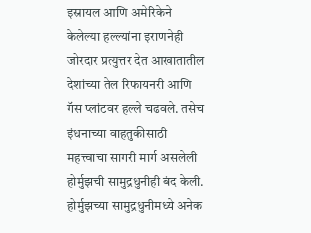इस्रायल आणि अमेरिकेने केलेल्या हल्ल्यांना इराणनेही जोरदार प्रत्युत्तर देत आखातातील देशांच्या तेल रिफायनरी आणि गॅस प्लांटवर हल्ले चढवले. तसेच इंधनाच्या वाहतुकीसाठी महत्त्वाचा सागरी मार्ग असलेली होर्मुझची सामुद्रधुनीही बंद केली. होर्मुझच्या सामुद्रधुनीमध्ये अनेक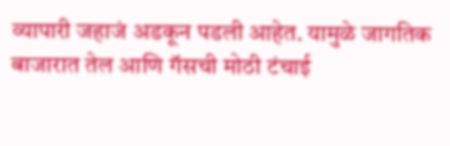व्यापारी जहाजं अडकून पडली आहेत. यामुळे जागतिक बाजारात तेल आणि गॅसची मोठी टंचाई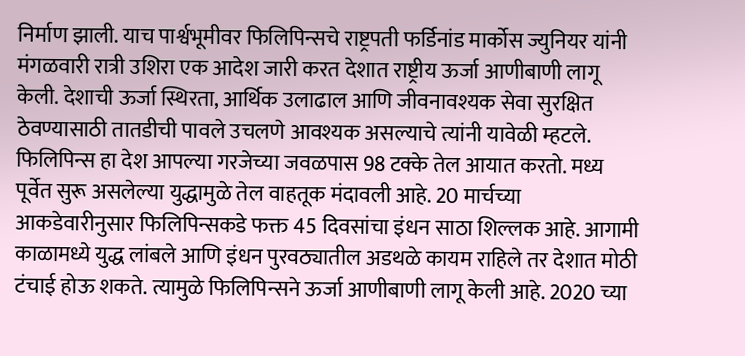निर्माण झाली. याच पार्श्वभूमीवर फिलिपिन्सचे राष्ट्रपती फर्डिनांड मार्कोस ज्युनियर यांनी मंगळवारी रात्री उशिरा एक आदेश जारी करत देशात राष्ट्रीय ऊर्जा आणीबाणी लागू केली. देशाची ऊर्जा स्थिरता, आर्थिक उलाढाल आणि जीवनावश्यक सेवा सुरक्षित ठेवण्यासाठी तातडीची पावले उचलणे आवश्यक असल्याचे त्यांनी यावेळी म्हटले.
फिलिपिन्स हा देश आपल्या गरजेच्या जवळपास 98 टक्के तेल आयात करतो. मध्य पूर्वेत सुरू असलेल्या युद्धामुळे तेल वाहतूक मंदावली आहे. 20 मार्चच्या आकडेवारीनुसार फिलिपिन्सकडे फक्त 45 दिवसांचा इंधन साठा शिल्लक आहे. आगामी काळामध्ये युद्ध लांबले आणि इंधन पुरवठ्यातील अडथळे कायम राहिले तर देशात मोठी टंचाई होऊ शकते. त्यामुळे फिलिपिन्सने ऊर्जा आणीबाणी लागू केली आहे. 2020 च्या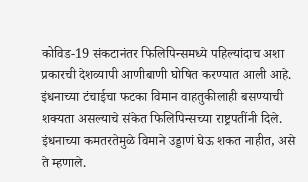कोविड-19 संकटानंतर फिलिपिन्समध्ये पहिल्यांदाच अशा प्रकारची देशव्यापी आणीबाणी घोषित करण्यात आली आहे.
इंधनाच्या टंचाईचा फटका विमान वाहतुकीलाही बसण्याची शक्यता असल्याचे संकेत फिलिपिन्सच्या राष्ट्रपतींनी दिले. इंधनाच्या कमतरतेमुळे विमाने उड्डाणं घेऊ शकत नाहीत, असे ते म्हणाले.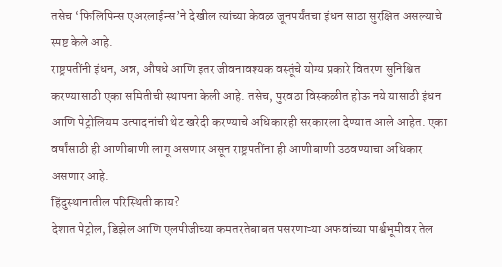तसेच ‘फिलिपिन्स एअरलाईन्स’ने देखील त्यांच्या केवळ जूनपर्यंतचा इंधन साठा सुरक्षित असल्याचे स्पष्ट केले आहे.
राष्ट्रपतींनी इंधन, अन्न, औषधे आणि इतर जीवनावश्यक वस्तूंचे योग्य प्रकारे वितरण सुनिश्चित करण्यासाठी एका समितीची स्थापना केली आहे. तसेच, पुरवठा विस्कळीत होऊ नये यासाठी इंधन आणि पेट्रोलियम उत्पादनांची थेट खरेदी करण्याचे अधिकारही सरकारला देण्यात आले आहेत. एका वर्षांसाठी ही आणीबाणी लागू असणार असून राष्ट्रपतींना ही आणीबाणी उठवण्याचा अधिकार असणार आहे.
हिंदुस्थानातील परिस्थिती काय?
देशात पेट्रोल, डिझेल आणि एलपीजीच्या कमतरतेबाबत पसरणाऱ्या अफवांच्या पार्श्वभूमीवर तेल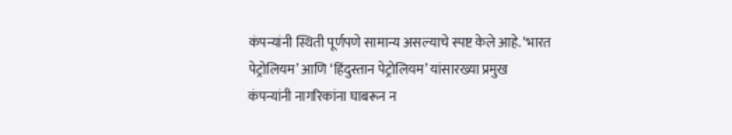कंपन्यांनी स्थिती पूर्णपणे सामान्य असल्याचे स्पष्ट केले आहे. ‘भारत पेट्रोलियम’ आणि ‘हिंदुस्तान पेट्रोलियम’ यांसारख्या प्रमुख कंपन्यांनी नागरिकांना घाबरून न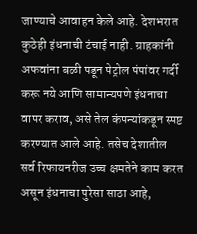जाण्याचे आवाहन केले आहे. देशभरात कुठेही इंधनाची टंचाई नाही. ग्राहकांनी अफवांना बळी पडून पेट्रोल पंपांवर गर्दी करू नये आणि सामान्यपणे इंधनाचा वापर कराव, असे तेल कंपन्यांकडून स्पष्ट करण्यात आले आहे. तसेच देशातील सर्व रिफायनरीज उच्च क्षमतेने काम करत असून इंधनाचा पुरेसा साठा आहे,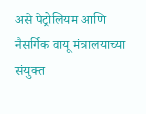असे पेट्रोलियम आणि नैसर्गिक वायू मंत्रालयाच्या संयुक्त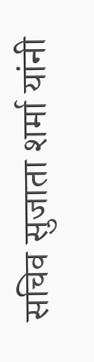सचिव सुजाता शर्मा यांनी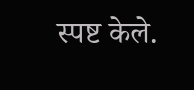स्पष्ट केले.